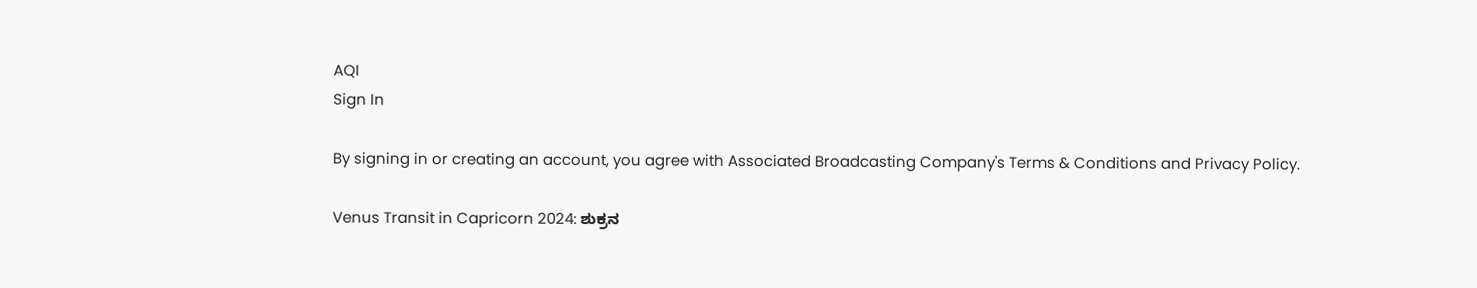AQI
Sign In

By signing in or creating an account, you agree with Associated Broadcasting Company's Terms & Conditions and Privacy Policy.

Venus Transit in Capricorn 2024: ಶುಕ್ರನ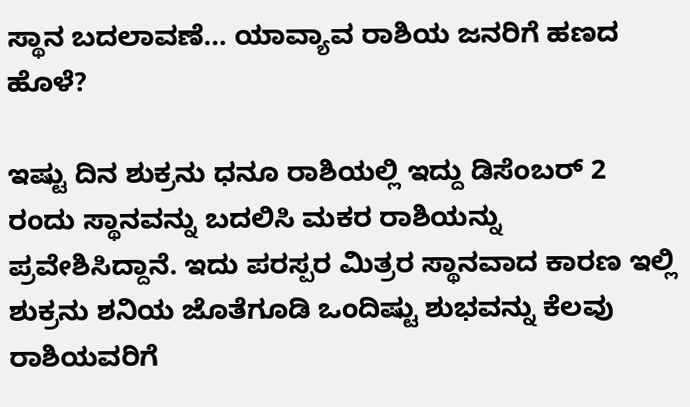ಸ್ಥಾನ ಬದಲಾವಣೆ… ಯಾವ್ಯಾವ ರಾಶಿಯ ಜನರಿಗೆ ಹಣದ ಹೊಳೆ?

ಇಷ್ಟು ದಿನ ಶುಕ್ರನು ಧನೂ ರಾಶಿಯಲ್ಲಿ ಇದ್ದು ಡಿಸೆಂಬರ್ 2 ರಂದು ಸ್ಥಾನವನ್ನು ಬದಲಿಸಿ ಮಕರ ರಾಶಿಯನ್ನು ಪ್ರವೇಶಿಸಿದ್ದಾನೆ. ಇದು ಪರಸ್ಪರ ಮಿತ್ರರ ಸ್ಥಾನವಾದ ಕಾರಣ ಇಲ್ಲಿ ಶುಕ್ರನು ಶನಿಯ ಜೊತೆಗೂಡಿ ಒಂದಿಷ್ಟು ಶುಭವನ್ನು ಕೆಲವು ರಾಶಿಯವರಿಗೆ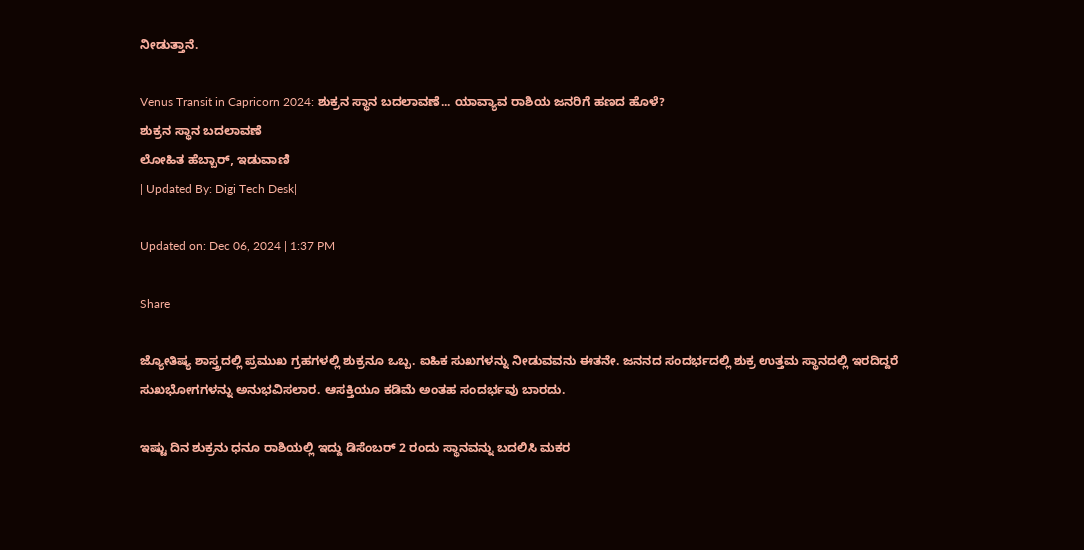ನೀಡುತ್ತಾನೆ.

Venus Transit in Capricorn 2024: ಶುಕ್ರನ ಸ್ಥಾನ ಬದಲಾವಣೆ... ಯಾವ್ಯಾವ ರಾಶಿಯ ಜನರಿಗೆ ಹಣದ ಹೊಳೆ?
ಶುಕ್ರನ ಸ್ಥಾನ ಬದಲಾವಣೆ
ಲೋಹಿತ ಹೆಬ್ಬಾರ್, ಇಡುವಾಣಿ
| Updated By: Digi Tech Desk|

Updated on: Dec 06, 2024 | 1:37 PM

Share

ಜ್ಯೋತಿಷ್ಯ ಶಾಸ್ತ್ರದಲ್ಲಿ ಪ್ರಮುಖ ಗ್ರಹಗಳಲ್ಲಿ ಶುಕ್ರನೂ ಒಬ್ಬ. ಐಹಿಕ ಸುಖಗಳನ್ನು ನೀಡುವವನು ಈತನೇ. ಜನನದ ಸಂದರ್ಭದಲ್ಲಿ ಶುಕ್ರ ಉತ್ತಮ‌ ಸ್ಥಾನದಲ್ಲಿ ಇರದಿದ್ದರೆ ಸುಖಭೋಗಗಳನ್ನು ಅನುಭವಿಸಲಾರ. ಆಸಕ್ತಿಯೂ ಕಡಿಮೆ ಅಂತಹ ಸಂದರ್ಭವು ಬಾರದು.

ಇಷ್ಟು ದಿನ ಶುಕ್ರನು ಧನೂ ರಾಶಿಯಲ್ಲಿ ಇದ್ದು ಡಿಸೆಂಬರ್ 2 ರಂದು ಸ್ಥಾನವನ್ನು ಬದಲಿಸಿ ಮಕರ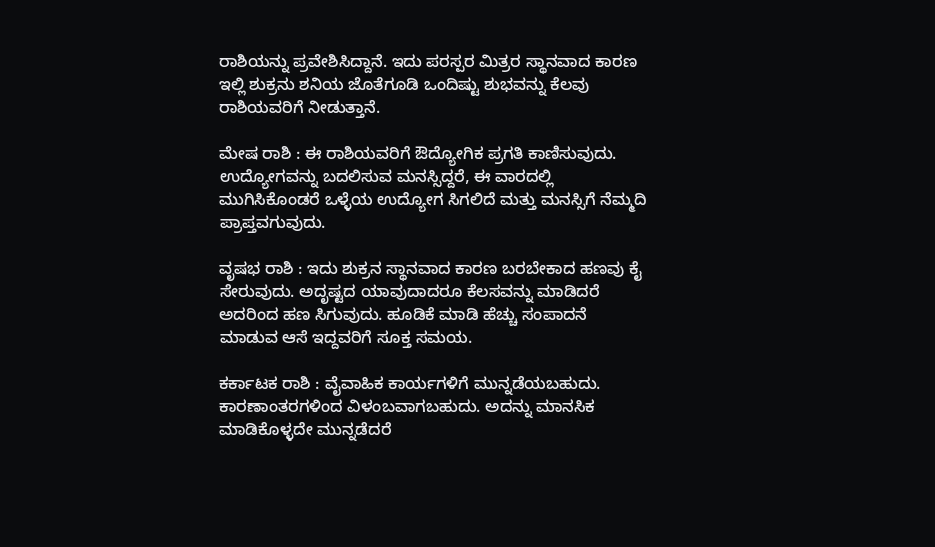ರಾಶಿಯನ್ನು ಪ್ರವೇಶಿಸಿದ್ದಾನೆ. ಇದು ಪರಸ್ಪರ ಮಿತ್ರರ ಸ್ಥಾನವಾದ ಕಾರಣ ಇಲ್ಲಿ ಶುಕ್ರನು ಶನಿಯ ಜೊತೆಗೂಡಿ ಒಂದಿಷ್ಟು ಶುಭವನ್ನು ಕೆಲವು ರಾಶಿಯವರಿಗೆ ನೀಡುತ್ತಾನೆ.

ಮೇಷ ರಾಶಿ : ಈ ರಾಶಿಯವರಿಗೆ ಔದ್ಯೋಗಿಕ ಪ್ರಗತಿ ಕಾಣಿಸುವುದು. ಉದ್ಯೋಗವನ್ನು ಬದಲಿಸುವ ಮನಸ್ಸಿದ್ದರೆ, ಈ ವಾರದಲ್ಲಿ ಮುಗಿಸಿಕೊಂಡರೆ ಒಳ್ಳೆಯ ಉದ್ಯೋಗ ಸಿಗಲಿದೆ ಮತ್ತು ಮನಸ್ಸಿಗೆ ನೆಮ್ಮದಿ ಪ್ರಾಪ್ತವಗುವುದು.

ವೃಷಭ ರಾಶಿ : ಇದು ಶುಕ್ರನ ಸ್ಥಾನವಾದ ಕಾರಣ ಬರಬೇಕಾದ ಹಣವು ಕೈ ಸೇರುವುದು. ಅದೃಷ್ಟದ ಯಾವುದಾದರೂ ಕೆಲಸವನ್ನು ಮಾಡಿದರೆ ಅದರಿಂದ ಹಣ ಸಿಗುವುದು. ಹೂಡಿಕೆ ಮಾಡಿ ಹೆಚ್ಚು ಸಂಪಾದನೆ ಮಾಡುವ ಆಸೆ ಇದ್ದವರಿಗೆ ಸೂಕ್ತ ಸಮಯ.

ಕರ್ಕಾಟಕ ರಾಶಿ : ವೈವಾಹಿಕ ಕಾರ್ಯಗಳಿಗೆ ಮುನ್ನಡೆಯಬಹುದು. ಕಾರಣಾಂತರಗಳಿಂದ ವಿಳಂಬವಾಗಬಹುದು. ಅದನ್ನು ಮಾನಸಿಕ ಮಾಡಿಕೊಳ್ಳದೇ ಮುನ್ನಡೆದರೆ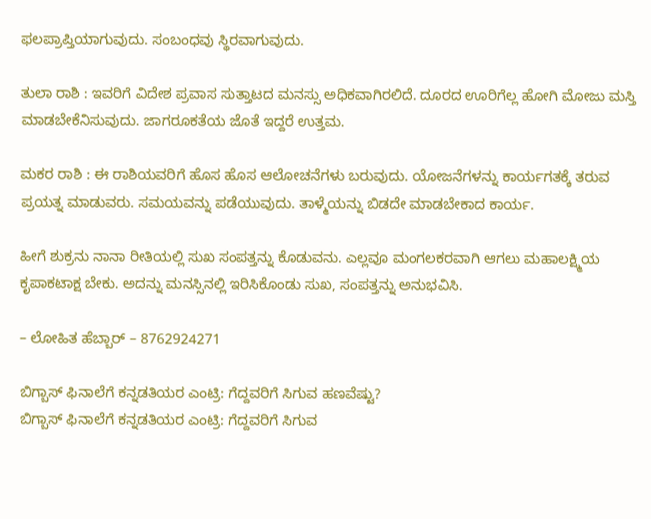ಫಲಪ್ರಾಪ್ತಿಯಾಗುವುದು. ಸಂಬಂಧವು ಸ್ಥಿರವಾಗುವುದು.

ತುಲಾ ರಾಶಿ : ಇವರಿಗೆ ವಿದೇಶ ಪ್ರವಾಸ ಸುತ್ತಾಟದ ಮನಸ್ಸು ಅಧಿಕವಾಗಿರಲಿದೆ. ದೂರದ ಊರಿಗೆಲ್ಲ ಹೋಗಿ ಮೋಜು ಮಸ್ತಿ ಮಾಡಬೇಕೆನಿಸುವುದು. ಜಾಗರೂಕತೆಯ ಜೊತೆ ಇದ್ದರೆ ಉತ್ತಮ.

ಮಕರ ರಾಶಿ : ಈ ರಾಶಿಯವರಿಗೆ ಹೊಸ ಹೊಸ ಆಲೋಚನೆಗಳು ಬರುವುದು. ಯೋಜನೆಗಳನ್ನು ಕಾರ್ಯಗತಕ್ಕೆ ತರುವ ಪ್ರಯತ್ನ ಮಾಡುವರು. ಸಮಯವನ್ನು ಪಡೆಯುವುದು. ತಾಳ್ಮೆಯನ್ನು ಬಿಡದೇ ಮಾಡಬೇಕಾದ ಕಾರ್ಯ.

ಹೀಗೆ ಶುಕ್ರನು ನಾನಾ ರೀತಿಯಲ್ಲಿ ಸುಖ ಸಂಪತ್ತನ್ನು ಕೊಡುವನು. ಎಲ್ಲವೂ ಮಂಗಲಕರವಾಗಿ ಆಗಲು ಮಹಾಲಕ್ಷ್ಮಿಯ ಕೃಪಾಕಟಾಕ್ಷ ಬೇಕು. ಅದನ್ನು ಮನಸ್ಸಿನಲ್ಲಿ ಇರಿಸಿಕೊಂಡು ಸುಖ, ಸಂಪತ್ತನ್ನು ಅನುಭವಿಸಿ.

– ಲೋಹಿತ ಹೆಬ್ಬಾರ್ – 8762924271

ಬಿಗ್ಬಾಸ್ ಫಿನಾಲೆಗೆ ಕನ್ನಡತಿಯರ ಎಂಟ್ರಿ: ಗೆದ್ದವರಿಗೆ ಸಿಗುವ ಹಣವೆಷ್ಟು?
ಬಿಗ್ಬಾಸ್ ಫಿನಾಲೆಗೆ ಕನ್ನಡತಿಯರ ಎಂಟ್ರಿ: ಗೆದ್ದವರಿಗೆ ಸಿಗುವ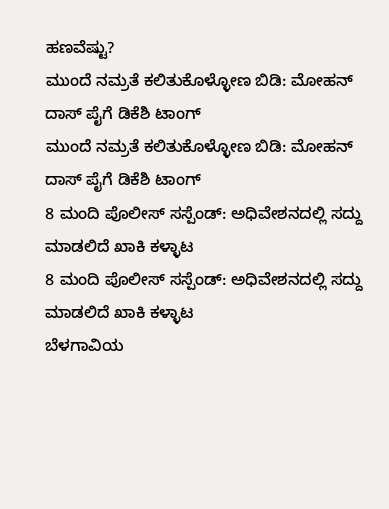ಹಣವೆಷ್ಟು?
ಮುಂದೆ ನಮ್ರತೆ ಕಲಿತುಕೊಳ್ಳೋಣ ಬಿಡಿ: ಮೋಹನ್ ದಾಸ್ ಪೈಗೆ ಡಿಕೆಶಿ ಟಾಂಗ್
ಮುಂದೆ ನಮ್ರತೆ ಕಲಿತುಕೊಳ್ಳೋಣ ಬಿಡಿ: ಮೋಹನ್ ದಾಸ್ ಪೈಗೆ ಡಿಕೆಶಿ ಟಾಂಗ್
8 ಮಂದಿ ಪೊಲೀಸ್ ಸಸ್ಪೆಂಡ್: ಅಧಿವೇಶನದಲ್ಲಿ ಸದ್ದು ಮಾಡಲಿದೆ ಖಾಕಿ ಕಳ್ಳಾಟ
8 ಮಂದಿ ಪೊಲೀಸ್ ಸಸ್ಪೆಂಡ್: ಅಧಿವೇಶನದಲ್ಲಿ ಸದ್ದು ಮಾಡಲಿದೆ ಖಾಕಿ ಕಳ್ಳಾಟ
ಬೆಳಗಾವಿಯ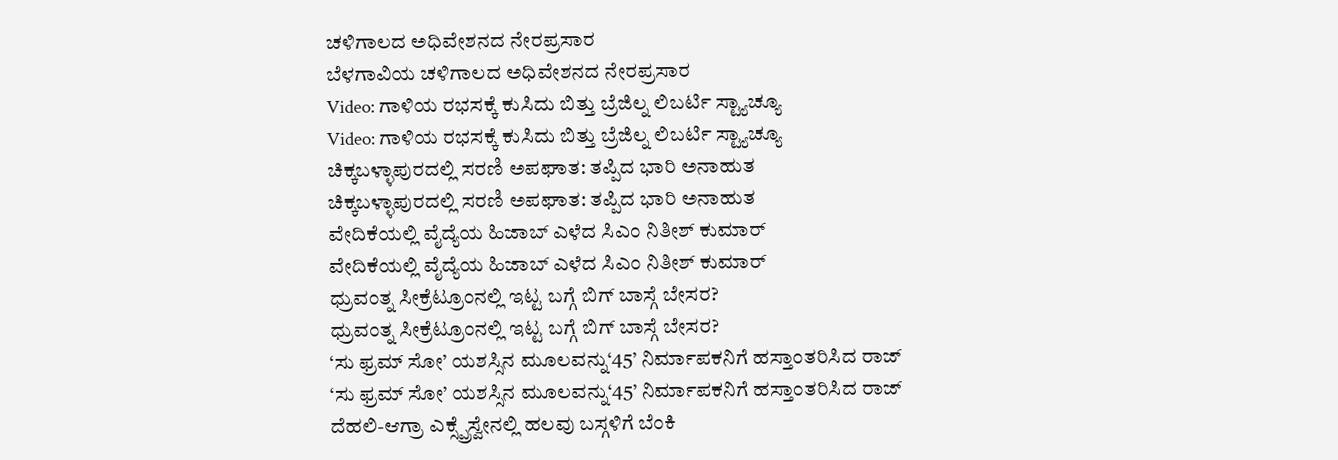ಚಳಿಗಾಲದ ಅಧಿವೇಶನದ ನೇರಪ್ರಸಾರ
ಬೆಳಗಾವಿಯ ಚಳಿಗಾಲದ ಅಧಿವೇಶನದ ನೇರಪ್ರಸಾರ
Video: ಗಾಳಿಯ ರಭಸಕ್ಕೆ ಕುಸಿದು ಬಿತ್ತು ಬ್ರೆಜಿಲ್ನ ಲಿಬರ್ಟಿ ಸ್ಟ್ಯಾಚ್ಯೂ
Video: ಗಾಳಿಯ ರಭಸಕ್ಕೆ ಕುಸಿದು ಬಿತ್ತು ಬ್ರೆಜಿಲ್ನ ಲಿಬರ್ಟಿ ಸ್ಟ್ಯಾಚ್ಯೂ
ಚಿಕ್ಕಬಳ್ಳಾಪುರದಲ್ಲಿ ಸರಣಿ ಅಪಘಾತ: ತಪ್ಪಿದ ಭಾರಿ ಅನಾಹುತ
ಚಿಕ್ಕಬಳ್ಳಾಪುರದಲ್ಲಿ ಸರಣಿ ಅಪಘಾತ: ತಪ್ಪಿದ ಭಾರಿ ಅನಾಹುತ
ವೇದಿಕೆಯಲ್ಲಿ ವೈದ್ಯೆಯ ಹಿಜಾಬ್ ಎಳೆದ ಸಿಎಂ ನಿತೀಶ್ ಕುಮಾರ್
ವೇದಿಕೆಯಲ್ಲಿ ವೈದ್ಯೆಯ ಹಿಜಾಬ್ ಎಳೆದ ಸಿಎಂ ನಿತೀಶ್ ಕುಮಾರ್
ಧ್ರುವಂತ್ನ ಸೀಕ್ರೆಟ್ರೂಂನಲ್ಲಿ ಇಟ್ಟ ಬಗ್ಗೆ ಬಿಗ್ ಬಾಸ್ಗೆ ಬೇಸರ?
ಧ್ರುವಂತ್ನ ಸೀಕ್ರೆಟ್ರೂಂನಲ್ಲಿ ಇಟ್ಟ ಬಗ್ಗೆ ಬಿಗ್ ಬಾಸ್ಗೆ ಬೇಸರ?
‘ಸು ಫ್ರಮ್ ಸೋ’ ಯಶಸ್ಸಿನ ಮೂಲವನ್ನು‘45’ ನಿರ್ಮಾಪಕನಿಗೆ ಹಸ್ತಾಂತರಿಸಿದ ರಾಜ್
‘ಸು ಫ್ರಮ್ ಸೋ’ ಯಶಸ್ಸಿನ ಮೂಲವನ್ನು‘45’ ನಿರ್ಮಾಪಕನಿಗೆ ಹಸ್ತಾಂತರಿಸಿದ ರಾಜ್
ದೆಹಲಿ-ಆಗ್ರಾ ಎಕ್ಸ್ಪ್ರೆಸ್ವೇನಲ್ಲಿ ಹಲವು ಬಸ್ಗಳಿಗೆ ಬೆಂಕಿ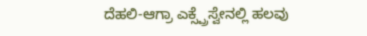ದೆಹಲಿ-ಆಗ್ರಾ ಎಕ್ಸ್ಪ್ರೆಸ್ವೇನಲ್ಲಿ ಹಲವು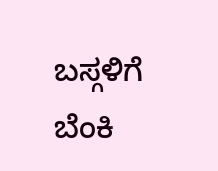ಬಸ್ಗಳಿಗೆ ಬೆಂಕಿ